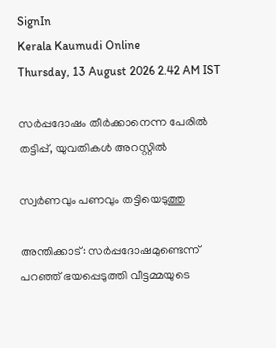SignIn
Kerala Kaumudi Online
Thursday, 13 August 2026 2.42 AM IST

സർപ്പദോഷം തീർക്കാനെന്ന പേരിൽ തട്ടിപ്പ്, യുവതികൾ അറസ്റ്റിൽ

സ്വർണവും പണവും തട്ടിയെടുത്തു

അന്തിക്കാട്: സർപ്പദോഷമുണ്ടെന്ന് പറഞ്ഞ് ഭയപ്പെടുത്തി വീട്ടമ്മയുടെ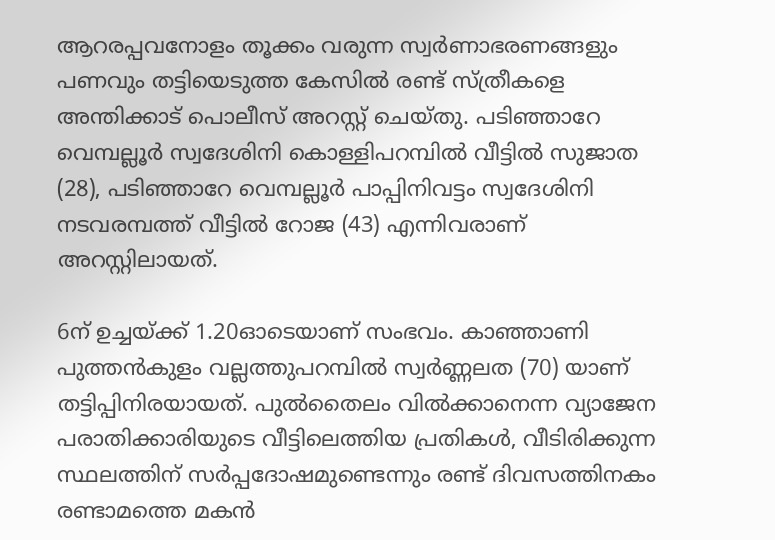ആറരപ്പവനോളം തൂക്കം വരുന്ന സ്വർണാഭരണങ്ങളും പണവും തട്ടിയെടുത്ത കേസിൽ രണ്ട് സ്ത്രീകളെ അന്തിക്കാട് പൊലീസ് അറസ്റ്റ് ചെയ്തു. പടിഞ്ഞാറേ വെമ്പല്ലൂർ സ്വദേശിനി കൊള്ളിപറമ്പിൽ വീട്ടിൽ സുജാത (28), പടിഞ്ഞാറേ വെമ്പല്ലൂർ പാപ്പിനിവട്ടം സ്വദേശിനി നടവരമ്പത്ത് വീട്ടിൽ റോജ (43) എന്നിവരാണ് അറസ്റ്റിലായത്.

6ന് ഉച്ചയ്ക്ക് 1.20ഓടെയാണ് സംഭവം. കാഞ്ഞാണി പുത്തൻകുളം വല്ലത്തുപറമ്പിൽ സ്വർണ്ണലത (70) യാണ് തട്ടിപ്പിനിരയായത്. പുൽതൈലം വിൽക്കാനെന്ന വ്യാജേന പരാതിക്കാരിയുടെ വീട്ടിലെത്തിയ പ്രതികൾ, വീടിരിക്കുന്ന സ്ഥലത്തിന് സർപ്പദോഷമുണ്ടെന്നും രണ്ട് ദിവസത്തിനകം രണ്ടാമത്തെ മകൻ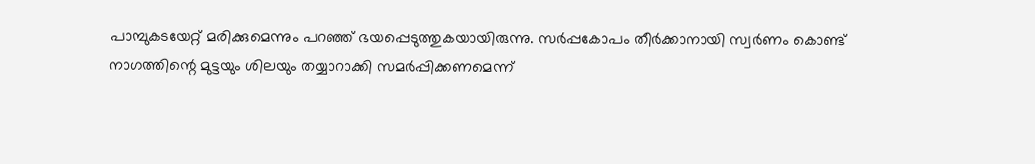പാമ്പുകടയേറ്റ് മരിക്കുമെന്നും പറഞ്ഞ് ഭയപ്പെടുത്തുകയായിരുന്നു. സർപ്പകോപം തീർക്കാനായി സ്വർണം കൊണ്ട് നാഗത്തിന്റെ മുട്ടയും ശിലയും തയ്യാറാക്കി സമർപ്പിക്കണമെന്ന്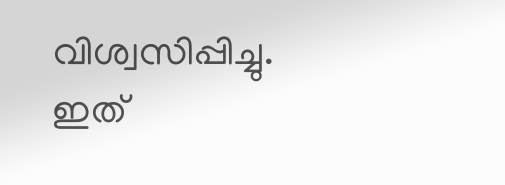വിശ്വസിപ്പിച്ചു. ഇത്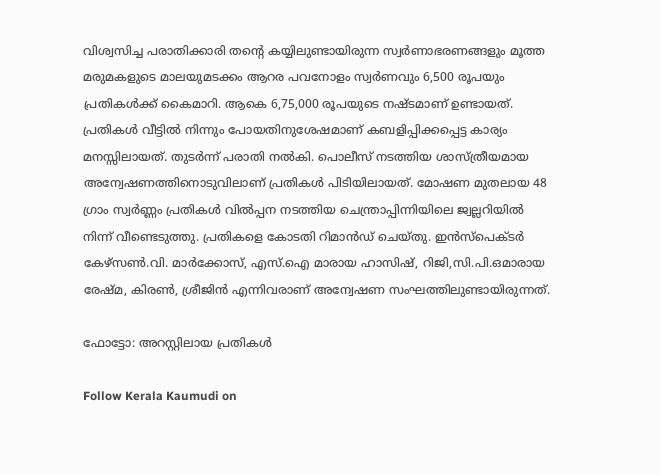വിശ്വസിച്ച പരാതിക്കാരി തന്റെ കയ്യിലുണ്ടായിരുന്ന സ്വർണാഭരണങ്ങളും മൂത്ത മരുമകളുടെ മാലയുമടക്കം ആറര പവനോളം സ്വർണവും 6,500 രൂപയും പ്രതികൾക്ക് കൈമാറി. ആകെ 6,75,000 രൂപയുടെ നഷ്ടമാണ് ഉണ്ടായത്. പ്രതികൾ വീട്ടിൽ നിന്നും പോയതിനുശേഷമാണ് കബളിപ്പിക്കപ്പെട്ട കാര്യം മനസ്സിലായത്. തുടർന്ന് പരാതി നൽകി. പൊലീസ് നടത്തിയ ശാസ്ത്രീയമായ അന്വേഷണത്തിനൊടുവിലാണ് പ്രതികൾ പിടിയിലായത്. മോഷണ മുതലായ 48 ഗ്രാം സ്വർണ്ണം പ്രതികൾ വിൽപ്പന നടത്തിയ ചെന്ത്രാപ്പിന്നിയിലെ ജ്വല്ലറിയിൽ നിന്ന് വീണ്ടെടുത്തു. പ്രതികളെ കോടതി റിമാൻഡ് ചെയ്തു. ഇൻസ്‌പെക്ടർ കേഴ്‌സൺ.വി. മാർക്കോസ്, എസ്.ഐ മാരായ ഹാസിഷ്, റിജി,സി.പി.ഒമാരായ രേഷ്മ, കിരൺ, ശ്രീജിൻ എന്നിവരാണ് അന്വേഷണ സംഘത്തിലുണ്ടായിരുന്നത്.

ഫോട്ടോ: അറസ്റ്റിലായ പ്രതികൾ

Follow Kerala Kaumudi on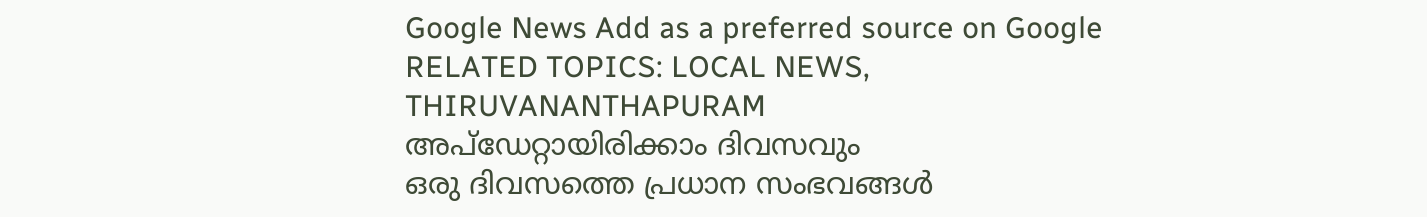Google News Add as a preferred source on Google
RELATED TOPICS: LOCAL NEWS, THIRUVANANTHAPURAM
അപ്ഡേറ്റായിരിക്കാം ദിവസവും
ഒരു ദിവസത്തെ പ്രധാന സംഭവങ്ങൾ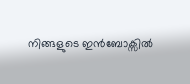നിങ്ങളുടെ ഇൻബോക്സിൽ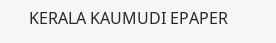KERALA KAUMUDI EPAPER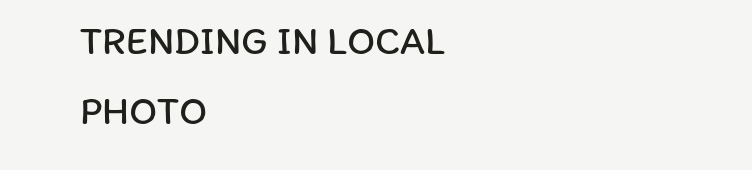TRENDING IN LOCAL
PHOTO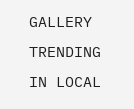GALLERY
TRENDING IN LOCAL